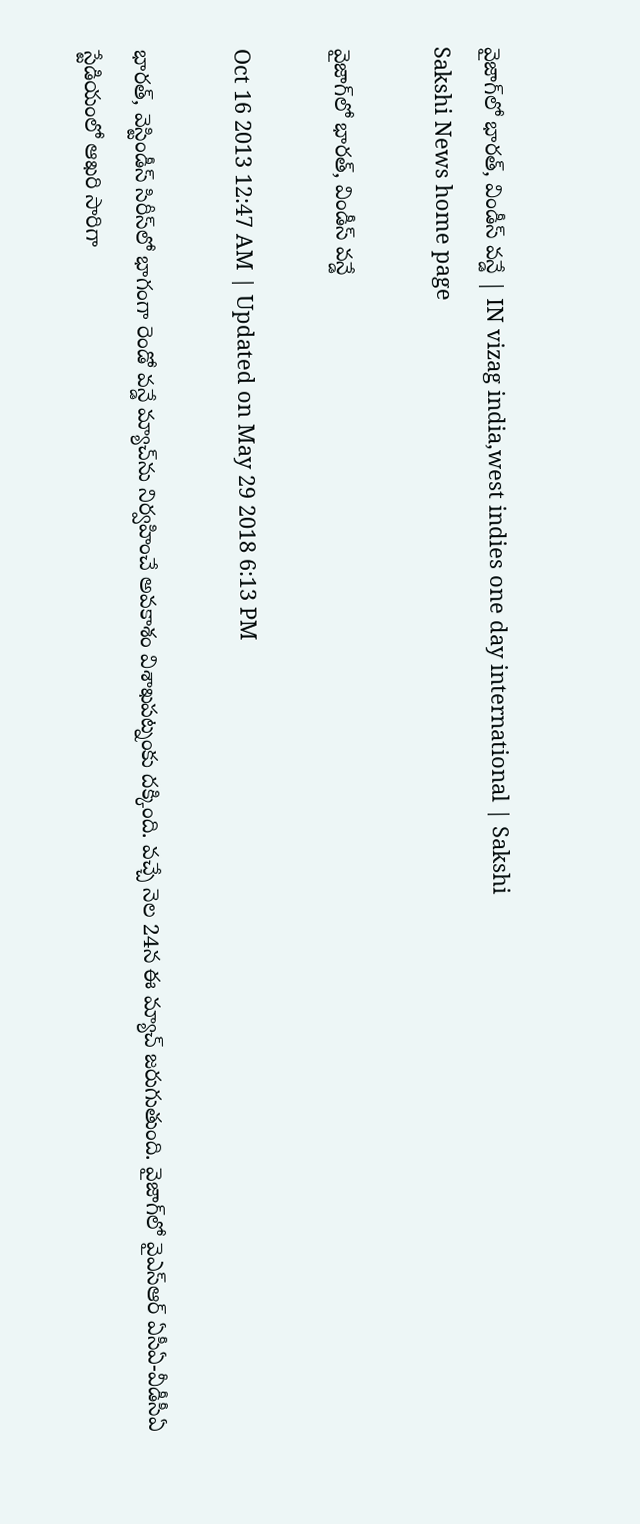వైజాగ్‌లో భారత్, విండీస్ వన్డే | IN vizag india,west indies one day international | Sakshi
Sakshi News home page

వైజాగ్‌లో భారత్, విండీస్ వన్డే

Oct 16 2013 12:47 AM | Updated on May 29 2018 6:13 PM

భారత్, వెస్టిండీస్ సిరీస్‌లో భాగంగా రెండో వన్డే మ్యాచ్‌ను నిర్వహించే అవకాశం విశాఖపట్నంకు దక్కింది. వచ్చే నెల 24న ఈ మ్యాచ్ జరుగుతుంది. వైజాగ్‌లో వైఎస్‌ఆర్ ఏసీఏ-వీడీసీఏ స్టేడియంలో ఆఖరి సారిగా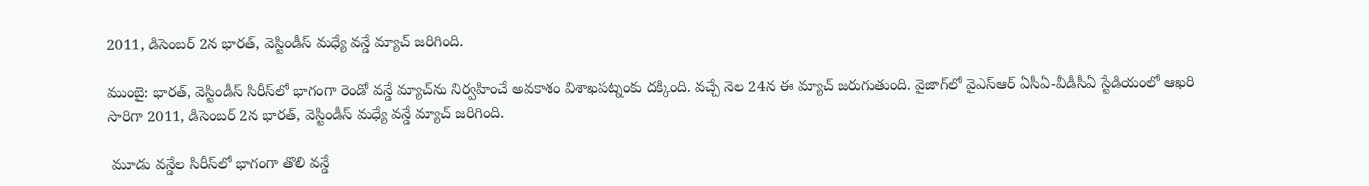2011, డిసెంబర్ 2న భారత్, వెస్టిండీస్ మధ్యే వన్డే మ్యాచ్ జరిగింది.

ముంబై: భారత్, వెస్టిండీస్ సిరీస్‌లో భాగంగా రెండో వన్డే మ్యాచ్‌ను నిర్వహించే అవకాశం విశాఖపట్నంకు దక్కింది. వచ్చే నెల 24న ఈ మ్యాచ్ జరుగుతుంది. వైజాగ్‌లో వైఎస్‌ఆర్ ఏసీఏ-వీడీసీఏ స్టేడియంలో ఆఖరి సారిగా 2011, డిసెంబర్ 2న భారత్, వెస్టిండీస్ మధ్యే వన్డే మ్యాచ్ జరిగింది.

 మూడు వన్డేల సిరీస్‌లో భాగంగా తొలి వన్డే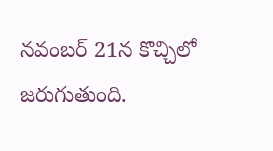నవంబర్ 21న కొచ్చిలో జరుగుతుంది.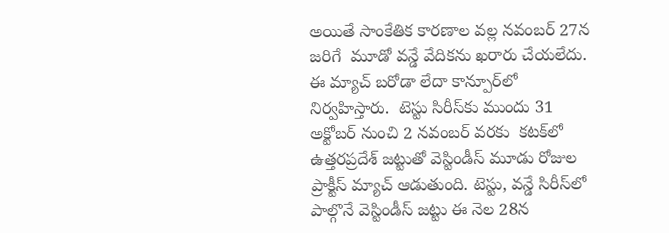అయితే సాంకేతిక కారణాల వల్ల నవంబర్ 27న జరిగే  మూడో వన్డే వేదికను ఖరారు చేయలేదు. ఈ మ్యాచ్ బరోడా లేదా కాన్పూర్‌లో నిర్వహిస్తారు.  టెస్టు సిరీస్‌కు ముందు 31 అక్టోబర్ నుంచి 2 నవంబర్ వరకు  కటక్‌లో ఉత్తరప్రదేశ్ జట్టుతో వెస్టిండీస్ మూడు రోజుల ప్రాక్టీస్ మ్యాచ్ ఆడుతుంది. టెస్టు, వన్డే సిరీస్‌లో పాల్గొనే వెస్టిండీస్ జట్టు ఈ నెల 28న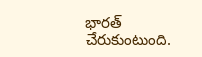భారత్ చేరుకుంటుంది.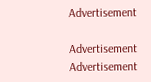Advertisement

Advertisement
Advertisement